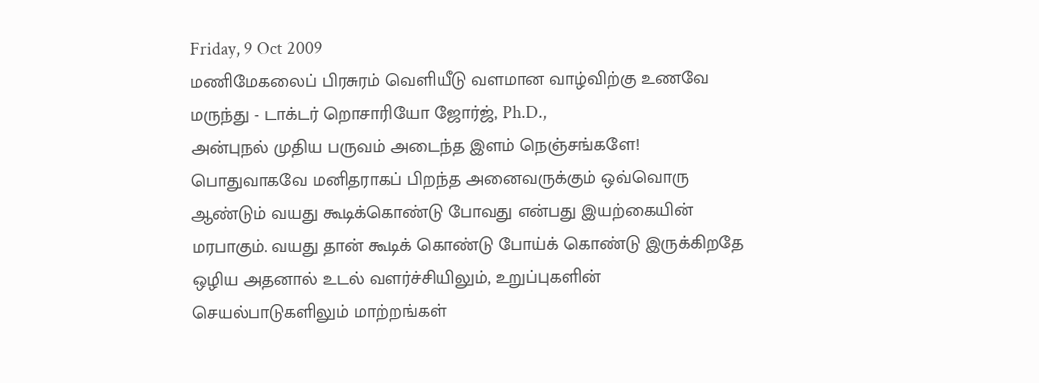Friday, 9 Oct 2009
மணிமேகலைப் பிரசுரம் வெளியீடு வளமான வாழ்விற்கு உணவே மருந்து - டாக்டர் றொசாரியோ ஜோர்ஜ், Ph.D.,
அன்புநல் முதிய பருவம் அடைந்த இளம் நெஞ்சங்களே!
பொதுவாகவே மனிதராகப் பிறந்த அனைவருக்கும் ஒவ்வொரு ஆண்டும் வயது கூடிக்கொண்டு போவது என்பது இயற்கையின் மரபாகும். வயது தான் கூடிக் கொண்டு போய்க் கொண்டு இருக்கிறதே ஒழிய அதனால் உடல் வளர்ச்சியிலும், உறுப்புகளின் செயல்பாடுகளிலும் மாற்றங்கள்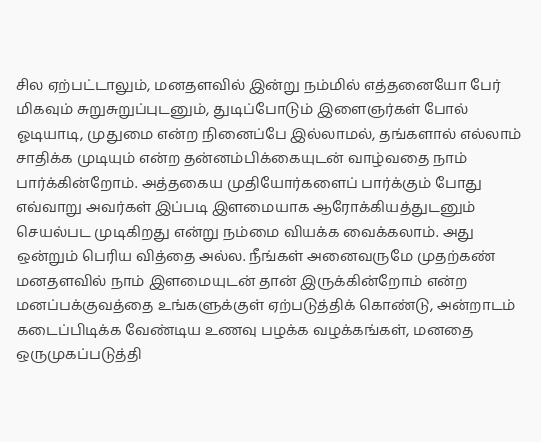சில ஏற்பட்டாலும், மனதளவில் இன்று நம்மில் எத்தனையோ பேர் மிகவும் சுறுசுறுப்புடனும், துடிப்போடும் இளைஞர்கள் போல் ஓடியாடி, முதுமை என்ற நினைப்பே இல்லாமல், தங்களால் எல்லாம் சாதிக்க முடியும் என்ற தன்னம்பிக்கையுடன் வாழ்வதை நாம் பார்க்கின்றோம். அத்தகைய முதியோர்களைப் பார்க்கும் போது எவ்வாறு அவர்கள் இப்படி இளமையாக ஆரோக்கியத்துடனும் செயல்பட முடிகிறது என்று நம்மை வியக்க வைக்கலாம். அது ஒன்றும் பெரிய வித்தை அல்ல. நீங்கள் அனைவருமே முதற்கண் மனதளவில் நாம் இளமையுடன் தான் இருக்கின்றோம் என்ற மனப்பக்குவத்தை உங்களுக்குள் ஏற்படுத்திக் கொண்டு, அன்றாடம் கடைப்பிடிக்க வேண்டிய உணவு பழக்க வழக்கங்கள், மனதை ஒருமுகப்படுத்தி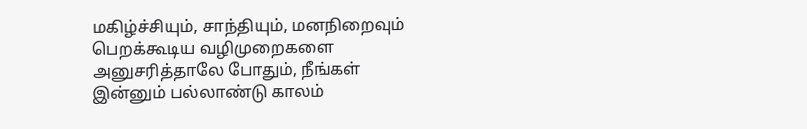மகிழ்ச்சியும், சாந்தியும், மனநிறைவும் பெறக்கூடிய வழிமுறைகளை அனுசரித்தாலே போதும், நீங்கள் இன்னும் பல்லாண்டு காலம்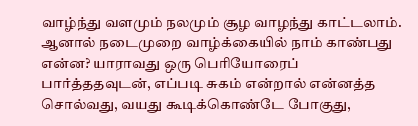வாழ்ந்து வளமும் நலமும் சூழ வாழந்து காட்டலாம். ஆனால் நடைமுறை வாழ்க்கையில் நாம் காண்பது என்ன? யாராவது ஒரு பெரியோரைப் பார்த்ததவுடன், எப்படி சுகம் என்றால் என்னத்த சொல்வது, வயது கூடிக்கொண்டே போகுது,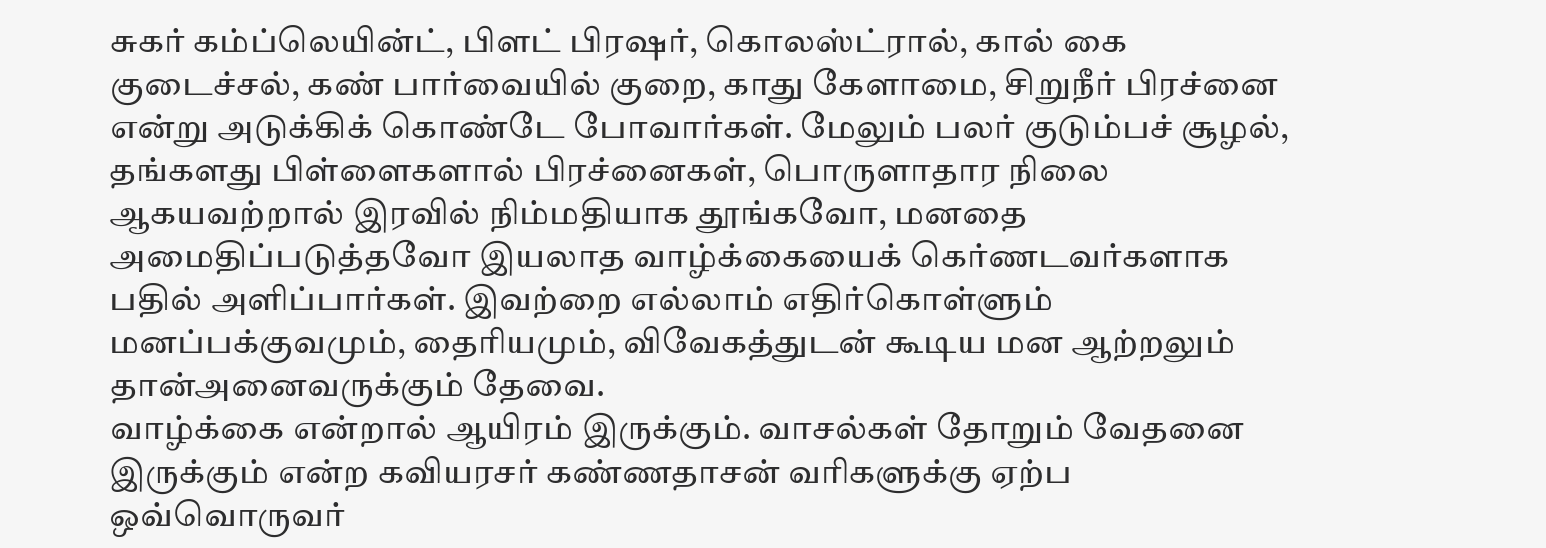சுகர் கம்ப்லெயின்ட், பிளட் பிரஷர், கொலஸ்ட்ரால், கால் கை குடைச்சல், கண் பார்வையில் குறை, காது கேளாமை, சிறுநீர் பிரச்னை என்று அடுக்கிக் கொண்டே போவார்கள். மேலும் பலர் குடும்பச் சூழல், தங்களது பிள்ளைகளால் பிரச்னைகள், பொருளாதார நிலை ஆகயவற்றால் இரவில் நிம்மதியாக தூங்கவோ, மனதை அமைதிப்படுத்தவோ இயலாத வாழ்க்கையைக் கெர்ணடவர்களாக பதில் அளிப்பார்கள். இவற்றை எல்லாம் எதிர்கொள்ளும் மனப்பக்குவமும், தைரியமும், விவேகத்துடன் கூடிய மன ஆற்றலும் தான்அனைவருக்கும் தேவை.
வாழ்க்கை என்றால் ஆயிரம் இருக்கும். வாசல்கள் தோறும் வேதனை இருக்கும் என்ற கவியரசர் கண்ணதாசன் வரிகளுக்கு ஏற்ப ஒவ்வொருவர்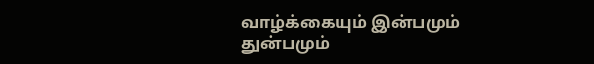வாழ்க்கையும் இன்பமும் துன்பமும்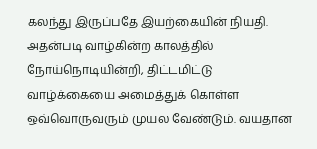கலந்து இருப்பதே இயற்கையின் நியதி. அதன்படி வாழ்கின்ற காலத்தில் நோய்நொடியின்றி, திட்டமிட்டு வாழ்க்கையை அமைத்துக் கொள்ள ஒவ்வொருவரும் முயல வேண்டும். வயதான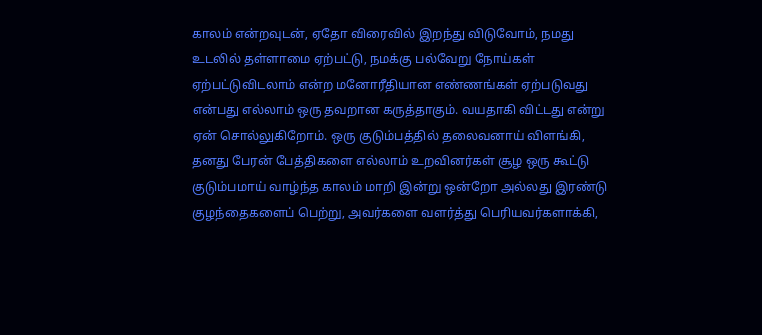காலம் என்றவுடன், ஏதோ விரைவில் இறந்து விடுவோம், நமது உடலில் தள்ளாமை ஏற்பட்டு, நமக்கு பல்வேறு நோய்கள் ஏற்பட்டுவிடலாம் என்ற மனோரீதியான எண்ணங்கள் ஏற்படுவது என்பது எல்லாம் ஒரு தவறான கருத்தாகும். வயதாகி விட்டது என்று ஏன் சொல்லுகிறோம். ஒரு குடும்பத்தில் தலைவனாய் விளங்கி, தனது பேரன் பேத்திகளை எல்லாம் உறவினர்கள் சூழ ஒரு கூட்டு குடும்பமாய் வாழ்ந்த காலம் மாறி இன்று ஒன்றோ அல்லது இரண்டு குழந்தைகளைப் பெற்று, அவர்களை வளர்த்து பெரியவர்களாக்கி,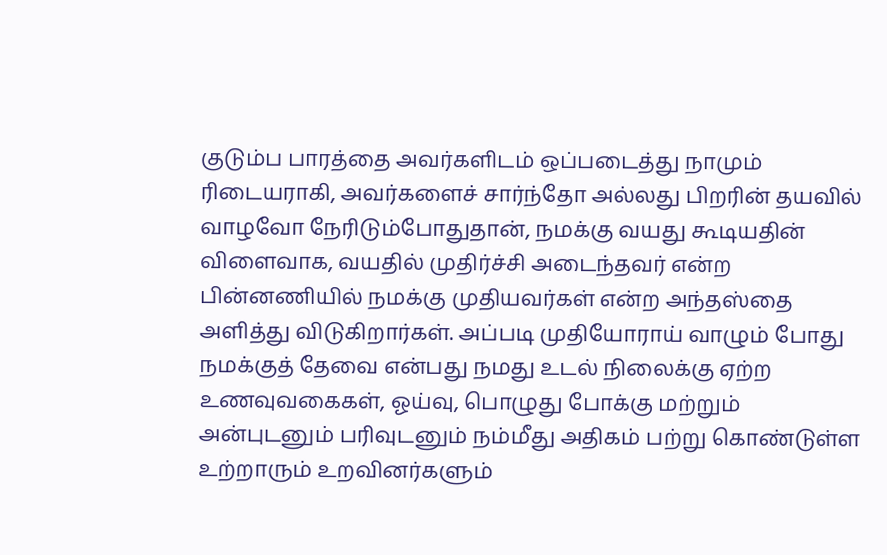குடும்ப பாரத்தை அவர்களிடம் ஒப்படைத்து நாமும் ரிடையராகி, அவர்களைச் சார்ந்தோ அல்லது பிறரின் தயவில் வாழவோ நேரிடும்போதுதான், நமக்கு வயது கூடியதின் விளைவாக, வயதில் முதிர்ச்சி அடைந்தவர் என்ற பின்னணியில் நமக்கு முதியவர்கள் என்ற அந்தஸ்தை அளித்து விடுகிறார்கள். அப்படி முதியோராய் வாழும் போது நமக்குத் தேவை என்பது நமது உடல் நிலைக்கு ஏற்ற உணவுவகைகள், ஓய்வு, பொழுது போக்கு மற்றும் அன்புடனும் பரிவுடனும் நம்மீது அதிகம் பற்று கொண்டுள்ள உற்றாரும் உறவினர்களும்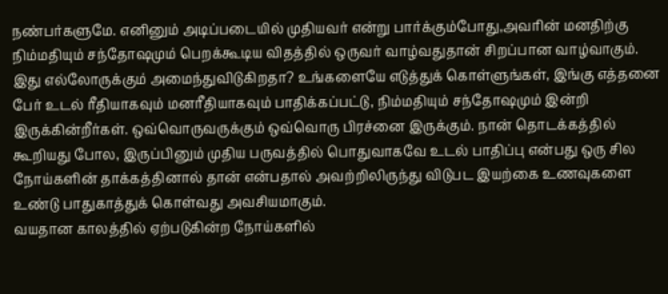நண்பர்களுமே. எனினும் அடிப்படையில் முதியவர் என்று பார்க்கும்போது,அவரின் மனதிற்கு நிம்மதியும் சந்தோஷமும் பெறக்கூடிய விதத்தில் ஒருவர் வாழ்வதுதான் சிறப்பான வாழ்வாகும். இது எல்லோருக்கும் அமைந்துவிடுகிறதா? உங்களையே எடுத்துக் கொள்ளுங்கள், இங்கு எத்தனை பேர் உடல் ரீதியாகவும் மனரீதியாகவும் பாதிக்கப்பட்டு, நிம்மதியும் சந்தோஷமும் இன்றி இருக்கின்றீர்கள். ஒவ்வொருவருக்கும் ஒவ்வொரு பிரச்னை இருக்கும். நான் தொடக்கத்தில் கூறியது போல, இருப்பினும் முதிய பருவத்தில் பொதுவாகவே உடல் பாதிப்பு என்பது ஒரு சில நோய்களின் தாக்கத்தினால் தான் என்பதால் அவற்றிலிருந்து விடுபட இயற்கை உணவுகளை உண்டு பாதுகாத்துக் கொள்வது அவசியமாகும்.
வயதான காலத்தில் ஏற்படுகின்ற நோய்களில்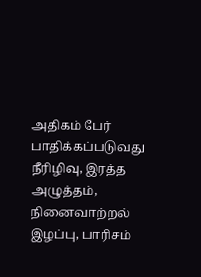அதிகம் பேர் பாதிக்கப்படுவது நீரிழிவு, இரத்த அழுத்தம், நினைவாற்றல் இழப்பு, பாரிசம்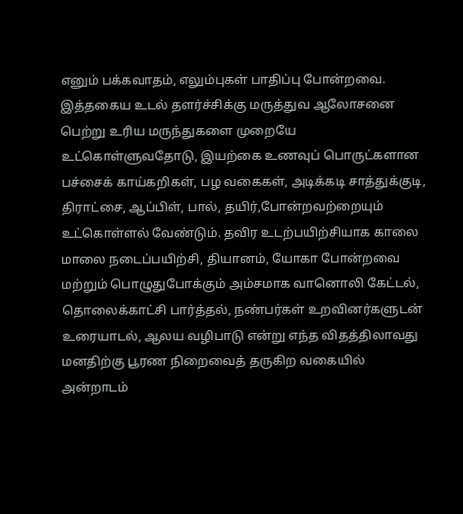எனும் பக்கவாதம், எலும்புகள் பாதிப்பு போன்றவை. இத்தகைய உடல் தளர்ச்சிக்கு மருத்துவ ஆலோசனை பெற்று உரிய மருந்துகளை முறையே உட்கொள்ளுவதோடு, இயற்கை உணவுப் பொருட்களான பச்சைக் காய்கறிகள், பழ வகைகள், அடிக்கடி சாத்துக்குடி, திராட்சை, ஆப்பிள், பால், தயிர்,போன்றவற்றையும் உட்கொள்ளல் வேண்டும். தவிர உடற்பயிற்சியாக காலை மாலை நடைப்பயிற்சி, தியானம், யோகா போன்றவை மற்றும் பொழுதுபோக்கும் அம்சமாக வானொலி கேட்டல், தொலைக்காட்சி பார்த்தல், நண்பர்கள் உறவினர்களுடன் உரையாடல், ஆலய வழிபாடு என்று எந்த விதத்திலாவது மனதிற்கு பூரண நிறைவைத் தருகிற வகையில் அன்றாடம்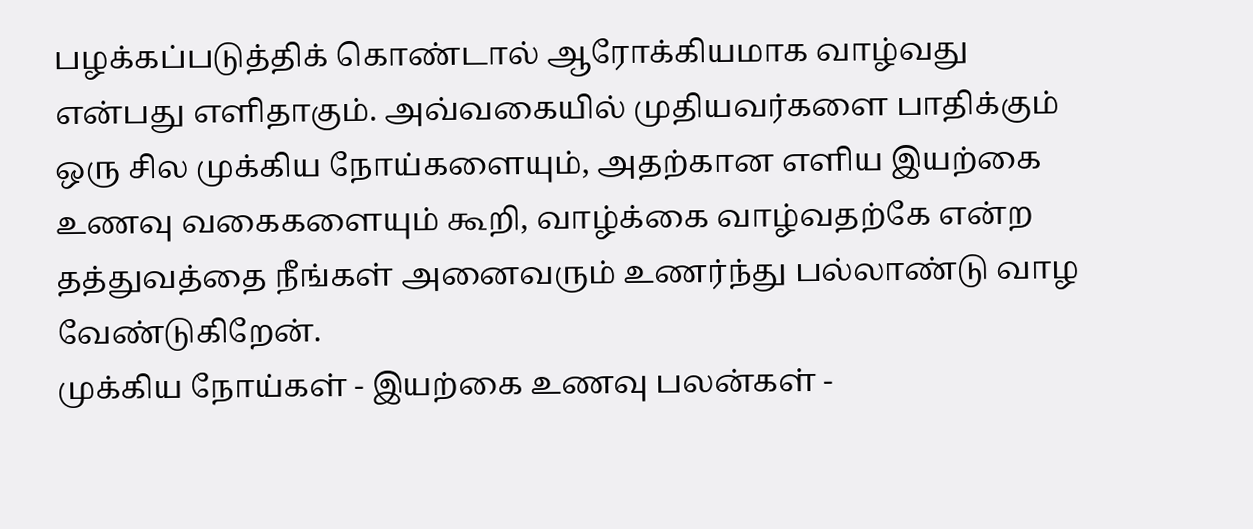பழக்கப்படுத்திக் கொண்டால் ஆரோக்கியமாக வாழ்வது என்பது எளிதாகும். அவ்வகையில் முதியவர்களை பாதிக்கும் ஒரு சில முக்கிய நோய்களையும், அதற்கான எளிய இயற்கை உணவு வகைகளையும் கூறி, வாழ்க்கை வாழ்வதற்கே என்ற தத்துவத்தை நீங்கள் அனைவரும் உணர்ந்து பல்லாண்டு வாழ வேண்டுகிறேன்.
முக்கிய நோய்கள் - இயற்கை உணவு பலன்கள் -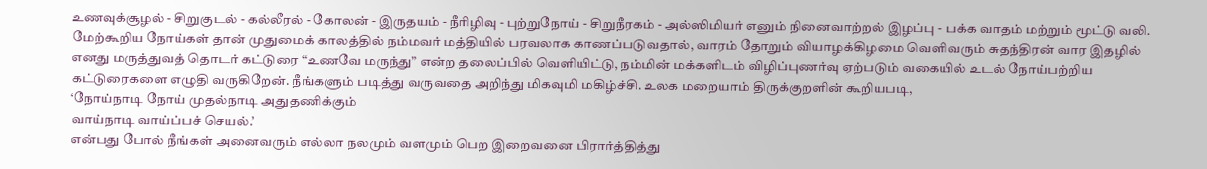உணவுக்சூழல் - சிறுகுடல் - கல்லீரல் - கோலன் - இருதயம் - நீரிழிவு - புற்றுநோய் - சிறுநீரகம் - அல்ஸிமியர் எனும் நினைவாற்றல் இழப்பு - பக்க வாதம் மற்றும் மூட்டு வலி.
மேற்கூறிய நோய்கள் தான் முதுமைக் காலத்தில் நம்மவர் மத்தியில் பரவலாக காணப்படுவதால், வாரம் தோறும் வியாழக்கிழமை வெளிவரும் சுதந்திரன் வார இதழில் எனது மருத்துவத் தொடர் கட்டுரை “உணவே மருந்து” என்ற தலைப்பில் வெளியிட்டு, நம்மின் மக்களிடம் விழிப்புணர்வு ஏற்படும் வகையில் உடல் நோய்பற்றிய கட்டுரைகளை எழுதி வருகிறேன். நீங்களும் படித்து வருவதை அறிந்து மிகவுமி மகிழ்ச்சி. உலக மறையாம் திருக்குறளின் கூறியபடி,
‘நோய்நாடி நோய் முதல்நாடி அதுதணிக்கும்
வாய்நாடி வாய்ப்பச் செயல்.’
என்பது போல் நீங்கள் அனைவரும் எல்லா நலமும் வளமும் பெற இறைவனை பிரார்த்தித்து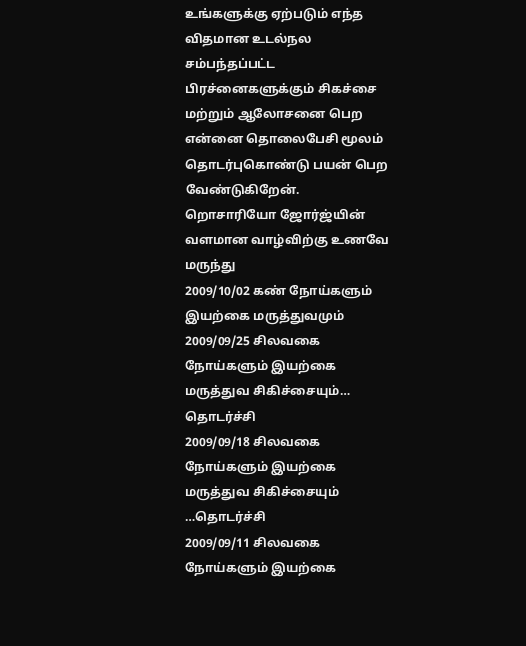உங்களுக்கு ஏற்படும் எந்த விதமான உடல்நல சம்பந்தப்பட்ட பிரச்னைகளுக்கும் சிகச்சை மற்றும் ஆலோசனை பெற என்னை தொலைபேசி மூலம் தொடர்புகொண்டு பயன் பெற வேண்டுகிறேன்.
றொசாரியோ ஜோர்ஜ்யின் வளமான வாழ்விற்கு உணவே மருந்து
2009/10/02 கண் நோய்களும் இயற்கை மருத்துவமும்
2009/09/25 சிலவகை நோய்களும் இயற்கை மருத்துவ சிகிச்சையும்… தொடர்ச்சி
2009/09/18 சிலவகை நோய்களும் இயற்கை மருத்துவ சிகிச்சையும் …தொடர்ச்சி
2009/09/11 சிலவகை நோய்களும் இயற்கை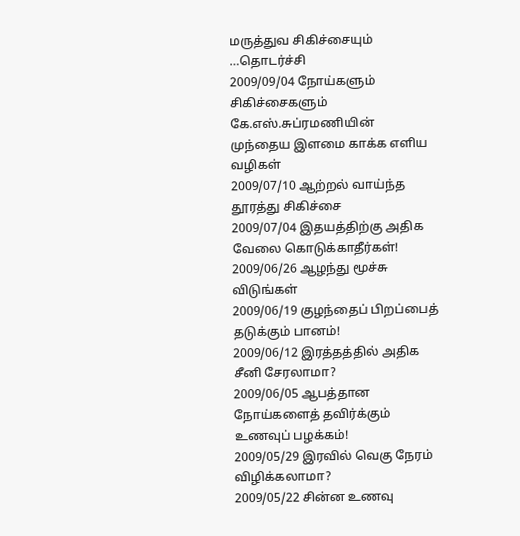மருத்துவ சிகிச்சையும் …தொடர்ச்சி
2009/09/04 நோய்களும் சிகிச்சைகளும்
கே.எஸ்.சுப்ரமணியின் முந்தைய இளமை காக்க எளிய வழிகள்
2009/07/10 ஆற்றல் வாய்ந்த தூரத்து சிகிச்சை
2009/07/04 இதயத்திற்கு அதிக வேலை கொடுக்காதீர்கள்!
2009/06/26 ஆழந்து மூச்சு விடுங்கள்
2009/06/19 குழந்தைப் பிறப்பைத் தடுக்கும் பானம்!
2009/06/12 இரத்தத்தில் அதிக சீனி சேரலாமா?
2009/06/05 ஆபத்தான நோய்களைத் தவிர்க்கும் உணவுப் பழக்கம்!
2009/05/29 இரவில் வெகு நேரம் விழிக்கலாமா?
2009/05/22 சின்ன உணவு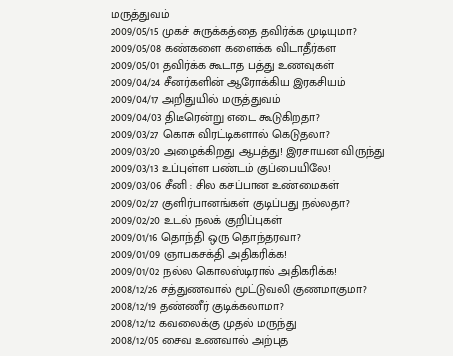மருத்துவம்
2009/05/15 முகச் சுருக்கத்தை தவிர்க்க முடியுமா?
2009/05/08 கண்களை களைக்க விடாதீர்கள
2009/05/01 தவிர்க்க கூடாத பத்து உணவுகள்
2009/04/24 சீனர்களின் ஆரோக்கிய இரகசியம்
2009/04/17 அறிதுயில் மருத்துவம்
2009/04/03 திடீரென்று எடை கூடுகிறதா?
2009/03/27 கொசு விரட்டிகளால் கெடுதலா?
2009/03/20 அழைக்கிறது ஆபத்து! இரசாயன விருந்து
2009/03/13 உப்புள்ள பண்டம் குப்பையிலே!
2009/03/06 சீனி : சில கசப்பான உண்மைகள்
2009/02/27 குளிர்பானங்கள் குடிப்பது நல்லதா?
2009/02/20 உடல் நலக் குறிப்புகள்
2009/01/16 தொந்தி ஒரு தொந்தரவா?
2009/01/09 ஞாபகசக்தி அதிகரிக்க!
2009/01/02 நல்ல கொலஸ்டிரால் அதிகரிக்க!
2008/12/26 சத்துணவால் மூட்டுவலி குணமாகுமா?
2008/12/19 தண்ணீர் குடிக்கலாமா?
2008/12/12 கவலைக்கு முதல் மருந்து
2008/12/05 சைவ உணவால் அற்புத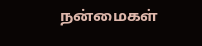நன்மைகள்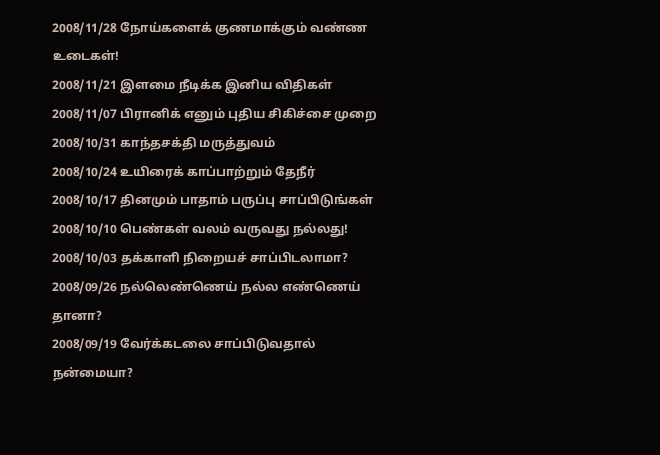2008/11/28 நோய்களைக் குணமாக்கும் வண்ண உடைகள்!
2008/11/21 இளமை நீடிக்க இனிய விதிகள்
2008/11/07 பிரானிக் எனும் புதிய சிகிச்சை முறை
2008/10/31 காந்தசக்தி மருத்துவம்
2008/10/24 உயிரைக் காப்பாற்றும் தேநீர்
2008/10/17 தினமும் பாதாம் பருப்பு சாப்பிடுங்கள்
2008/10/10 பெண்கள் வலம் வருவது நல்லது!
2008/10/03 தக்காளி நிறையச் சாப்பிடலாமா?
2008/09/26 நல்லெண்ணெய் நல்ல எண்ணெய் தானா?
2008/09/19 வேர்க்கடலை சாப்பிடுவதால் நன்மையா?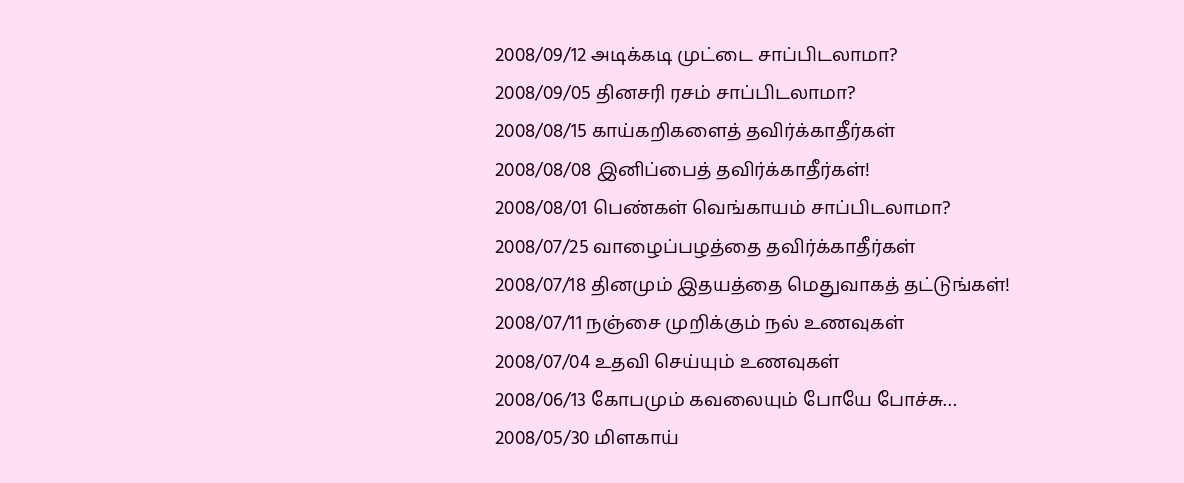2008/09/12 அடிக்கடி முட்டை சாப்பிடலாமா?
2008/09/05 தினசரி ரசம் சாப்பிடலாமா?
2008/08/15 காய்கறிகளைத் தவிர்க்காதீர்கள்
2008/08/08 இனிப்பைத் தவிர்க்காதீர்கள்!
2008/08/01 பெண்கள் வெங்காயம் சாப்பிடலாமா?
2008/07/25 வாழைப்பழத்தை தவிர்க்காதீர்கள்
2008/07/18 தினமும் இதயத்தை மெதுவாகத் தட்டுங்கள்!
2008/07/11 நஞ்சை முறிக்கும் நல் உணவுகள்
2008/07/04 உதவி செய்யும் உணவுகள்
2008/06/13 கோபமும் கவலையும் போயே போச்சு…
2008/05/30 மிளகாய்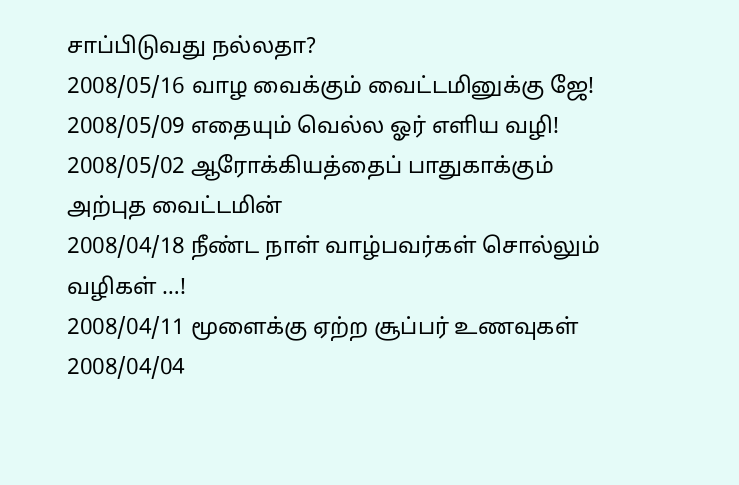சாப்பிடுவது நல்லதா?
2008/05/16 வாழ வைக்கும் வைட்டமினுக்கு ஜே!
2008/05/09 எதையும் வெல்ல ஓர் எளிய வழி!
2008/05/02 ஆரோக்கியத்தைப் பாதுகாக்கும் அற்புத வைட்டமின்
2008/04/18 நீண்ட நாள் வாழ்பவர்கள் சொல்லும் வழிகள் …!
2008/04/11 மூளைக்கு ஏற்ற சூப்பர் உணவுகள்
2008/04/04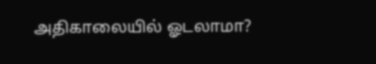அதிகாலையில் ஓடலாமா?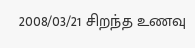2008/03/21 சிறந்த உணவு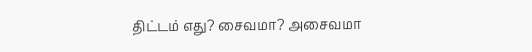திட்டம் எது? சைவமா? அசைவமா